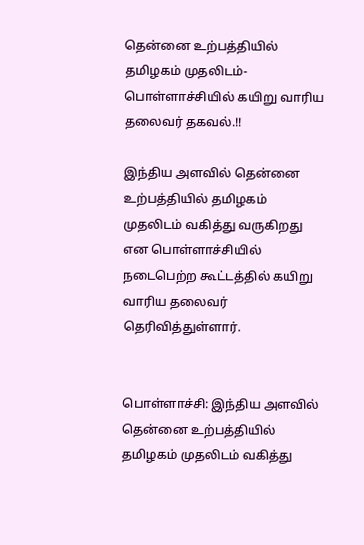தென்னை உற்பத்தியில் தமிழகம் முதலிடம்- பொள்ளாச்சியில் கயிறு வாரிய தலைவர் தகவல்.!!

இந்திய அளவில் தென்னை உற்பத்தியில் தமிழகம் முதலிடம் வகித்து வருகிறது என பொள்ளாச்சியில் நடைபெற்ற கூட்டத்தில் கயிறு வாரிய தலைவர் தெரிவித்துள்ளார்.


பொள்ளாச்சி: இந்திய அளவில் தென்னை உற்பத்தியில் தமிழகம் முதலிடம் வகித்து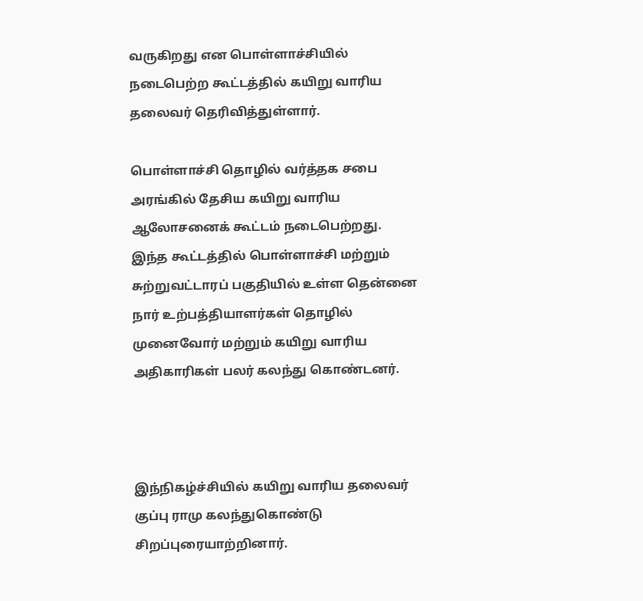வருகிறது என பொள்ளாச்சியில் நடைபெற்ற கூட்டத்தில் கயிறு வாரிய தலைவர் தெரிவித்துள்ளார்.

பொள்ளாச்சி தொழில் வர்த்தக சபை அரங்கில் தேசிய கயிறு வாரிய ஆலோசனைக் கூட்டம் நடைபெற்றது. இந்த கூட்டத்தில் பொள்ளாச்சி மற்றும் சுற்றுவட்டாரப் பகுதியில் உள்ள தென்னை நார் உற்பத்தியாளர்கள் தொழில் முனைவோர் மற்றும் கயிறு வாரிய அதிகாரிகள் பலர் கலந்து கொண்டனர்.



இந்நிகழ்ச்சியில் கயிறு வாரிய தலைவர் குப்பு ராமு கலந்துகொண்டு சிறப்புரையாற்றினார்.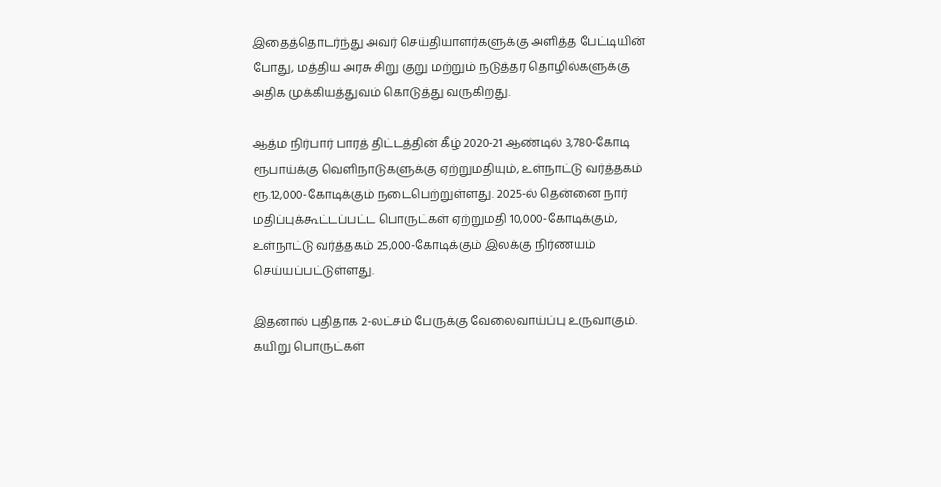இதைத்தொடர்ந்து அவர் செய்தியாளர்களுக்கு அளித்த பேட்டியின் போது, மத்திய அரசு சிறு குறு மற்றும் நடுத்தர தொழில்களுக்கு அதிக முக்கியத்துவம் கொடுத்து வருகிறது.

ஆத்ம நிர்பார் பாரத் திட்டத்தின் கீழ் 2020-21 ஆண்டில் 3,780-கோடி ரூபாய்க்கு வெளிநாடுகளுக்கு ஏற்றுமதியும், உள்நாட்டு வர்த்தகம் ரூ.12,000-கோடிக்கும் நடைபெற்றுள்ளது. 2025-ல் தென்னை நார் மதிப்புக்கூட்டப்பட்ட பொருட்கள் ஏற்றுமதி 10,000-கோடிக்கும், உள்நாட்டு வர்த்தகம் 25,000-கோடிக்கும் இலக்கு நிர்ணயம் செய்யப்பட்டுள்ளது.

இதனால் புதிதாக 2-லட்சம் பேருக்கு வேலைவாய்ப்பு உருவாகும். கயிறு பொருட்கள்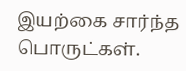இயற்கை சார்ந்த பொருட்கள்.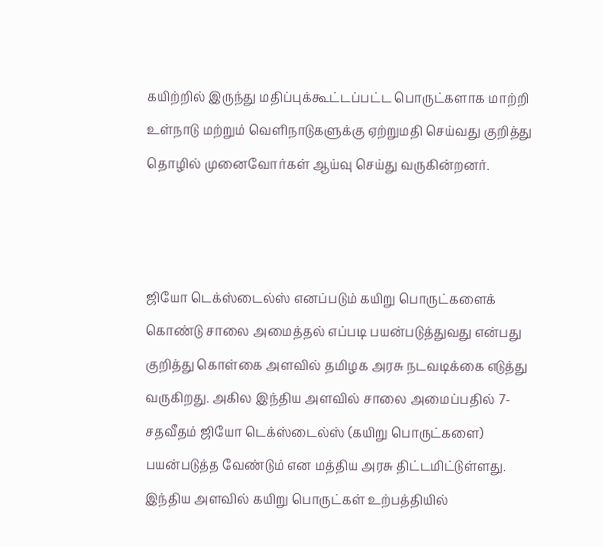கயிற்றில் இருந்து மதிப்புக்கூட்டப்பட்ட பொருட்களாக மாற்றி உள்நாடு மற்றும் வெளிநாடுகளுக்கு ஏற்றுமதி செய்வது குறித்து தொழில் முனைவோர்கள் ஆய்வு செய்து வருகின்றனர்.



ஜியோ டெக்ஸ்டைல்ஸ் எனப்படும் கயிறு பொருட்களைக் கொண்டு சாலை அமைத்தல் எப்படி பயன்படுத்துவது என்பது குறித்து கொள்கை அளவில் தமிழக அரசு நடவடிக்கை எடுத்து வருகிறது. அகில இந்திய அளவில் சாலை அமைப்பதில் 7-சதவீதம் ஜியோ டெக்ஸ்டைல்ஸ் (கயிறு பொருட்களை) பயன்படுத்த வேண்டும் என மத்திய அரசு திட்டமிட்டுள்ளது. இந்திய அளவில் கயிறு பொருட்கள் உற்பத்தியில்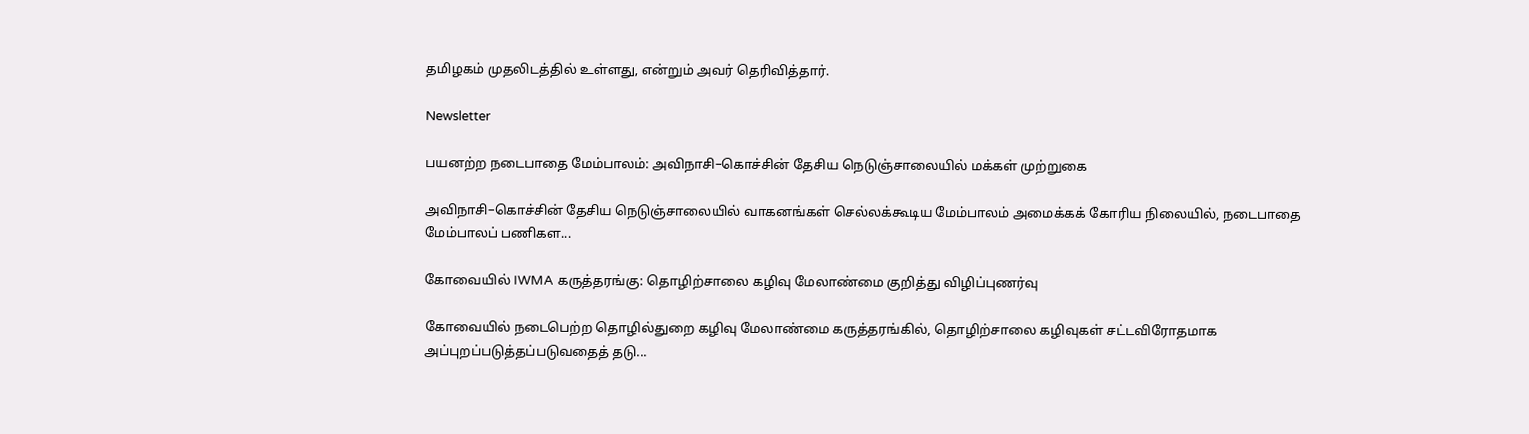தமிழகம் முதலிடத்தில் உள்ளது, என்றும் அவர் தெரிவித்தார்.

Newsletter

பயனற்ற நடைபாதை மேம்பாலம்: அவிநாசி–கொச்சின் தேசிய நெடுஞ்சாலையில் மக்கள் முற்றுகை

அவிநாசி–கொச்சின் தேசிய நெடுஞ்சாலையில் வாகனங்கள் செல்லக்கூடிய மேம்பாலம் அமைக்கக் கோரிய நிலையில், நடைபாதை மேம்பாலப் பணிகள...

கோவையில் IWMA கருத்தரங்கு: தொழிற்சாலை கழிவு மேலாண்மை குறித்து விழிப்புணர்வு

கோவையில் நடைபெற்ற தொழில்துறை கழிவு மேலாண்மை கருத்தரங்கில், தொழிற்சாலை கழிவுகள் சட்டவிரோதமாக அப்புறப்படுத்தப்படுவதைத் தடு...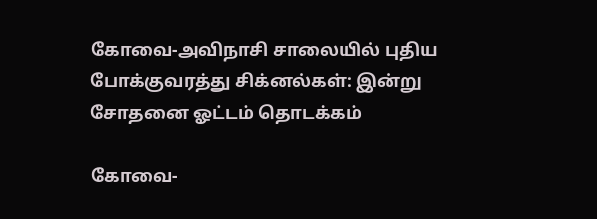கோவை-அவிநாசி சாலையில் புதிய போக்குவரத்து சிக்னல்கள்: இன்று சோதனை ஓட்டம் தொடக்கம்

கோவை-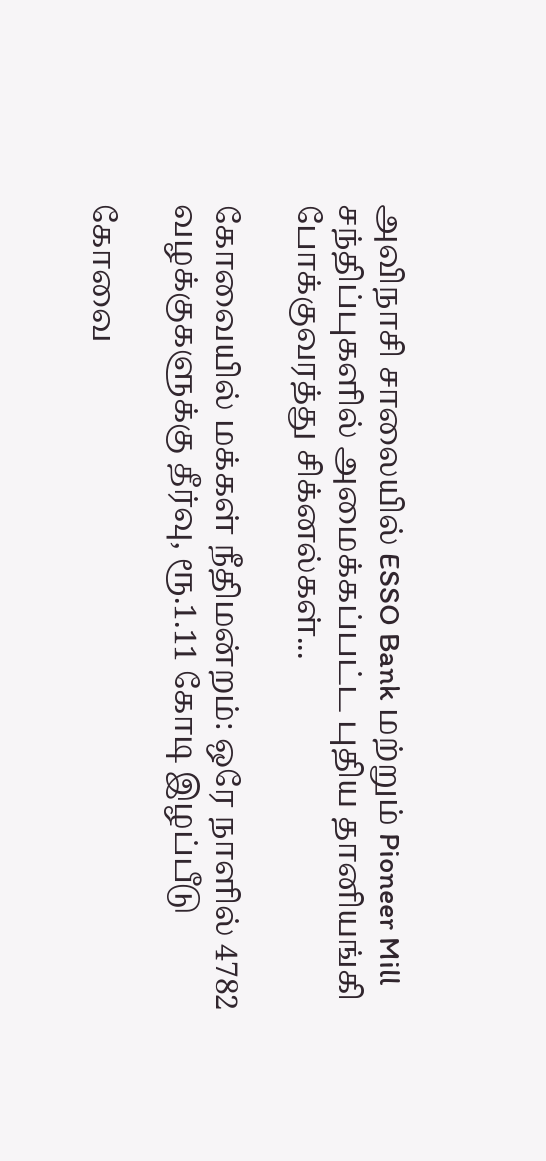அவிநாசி சாலையில் ESSO Bank மற்றும் Pioneer Mill சந்திப்புகளில் அமைக்கப்பட்ட புதிய தானியங்கி போக்குவரத்து சிக்னல்கள்...

கோவையில் மக்கள் நீதிமன்றம்: ஒரே நாளில் 4782 வழக்குகளுக்கு தீர்வு, ரூ.1.11 கோடி இழப்பீடு

கோவை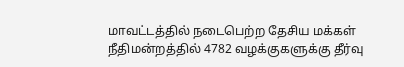மாவட்டத்தில் நடைபெற்ற தேசிய மக்கள் நீதிமன்றத்தில் 4782 வழக்குகளுக்கு தீர்வு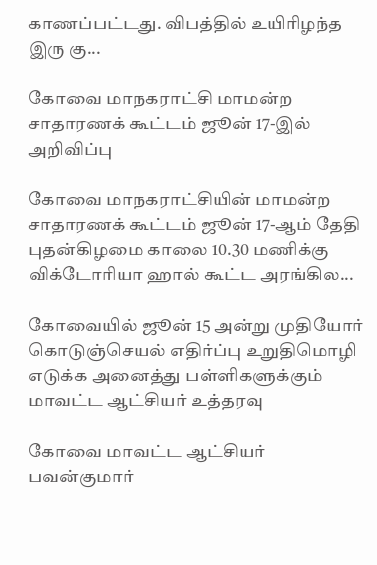காணப்பட்டது. விபத்தில் உயிரிழந்த இரு கு...

கோவை மாநகராட்சி மாமன்ற சாதாரணக் கூட்டம் ஜூன் 17-இல் அறிவிப்பு

கோவை மாநகராட்சியின் மாமன்ற சாதாரணக் கூட்டம் ஜூன் 17-ஆம் தேதி புதன்கிழமை காலை 10.30 மணிக்கு விக்டோரியா ஹால் கூட்ட அரங்கில...

கோவையில் ஜூன் 15 அன்று முதியோர் கொடுஞ்செயல் எதிர்ப்பு உறுதிமொழி எடுக்க அனைத்து பள்ளிகளுக்கும் மாவட்ட ஆட்சியர் உத்தரவு

கோவை மாவட்ட ஆட்சியர் பவன்குமார்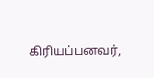கிரியப்பனவர்,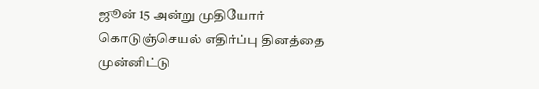ஜூன் 15 அன்று முதியோர் கொடுஞ்செயல் எதிர்ப்பு தினத்தை முன்னிட்டு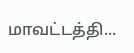மாவட்டத்தி...